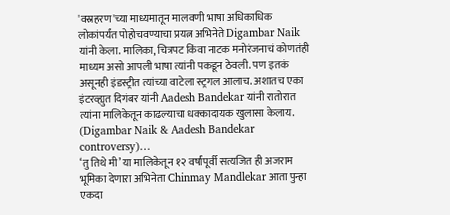'वस्रहरण'च्या माध्यमातून मालवणी भाषा अधिकाधिक लोकांपर्यंत पोहोचवण्याचा प्रयत्न अभिनेते Digambar Naik यांनी केला. मालिका, चित्रपट किंवा नाटक मनोरंजनाचं कोणतंही माध्यम असो आपली भाषा त्यांनी पकडून ठेवली. पण इतकं असूनही इंडस्ट्रीत त्यांच्या वाटेला स्ट्रगल आलाच. अशातच एका इंटरव्ह्युत दिगंबर यांनी Aadesh Bandekar यांनी रातोरात त्यांना मालिकेतून काढल्याचा धक्कादायक खुलासा केलाय. (Digambar Naik & Aadesh Bandekar controversy)…
‘तु तिथे मी’ या मालिकेतून १२ वर्षांपूर्वी सत्यजित ही अजराम भूमिका देणाऱा अभिनेता Chinmay Mandlekar आता पुन्हा एकदा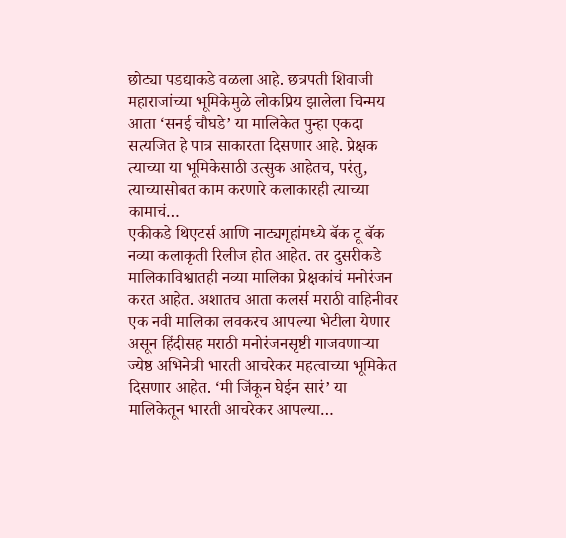छोट्या पडद्याकडे वळला आहे. छत्रपती शिवाजी महाराजांच्या भूमिकेमुळे लोकप्रिय झालेला चिन्मय आता ‘सनई चौघडे’ या मालिकेत पुन्हा एकदा सत्यजित हे पात्र साकारता दिसणार आहे. प्रेक्षक त्याच्या या भूमिकेसाठी उत्सुक आहेतच, परंतु, त्याच्यासोबत काम करणारे कलाकारही त्याच्या कामाचं…
एकीकडे थिएटर्स आणि नाट्यगृहांमध्ये बॅक टू बॅक नव्या कलाकृती रिलीज होत आहेत. तर दुसरीकडे मालिकाविश्वातही नव्या मालिका प्रेक्षकांचं मनोरंजन करत आहेत. अशातच आता कलर्स मराठी वाहिनीवर एक नवी मालिका लवकरच आपल्या भेटीला येणार असून हिंदीसह मराठी मनोरंजनसृष्टी गाजवणाऱ्या ज्येष्ठ अभिनेत्री भारती आचरेकर महत्वाच्या भूमिकेत दिसणार आहेत. ‘मी जिंकून घेईन सारं’ या मालिकेतून भारती आचरेकर आपल्या…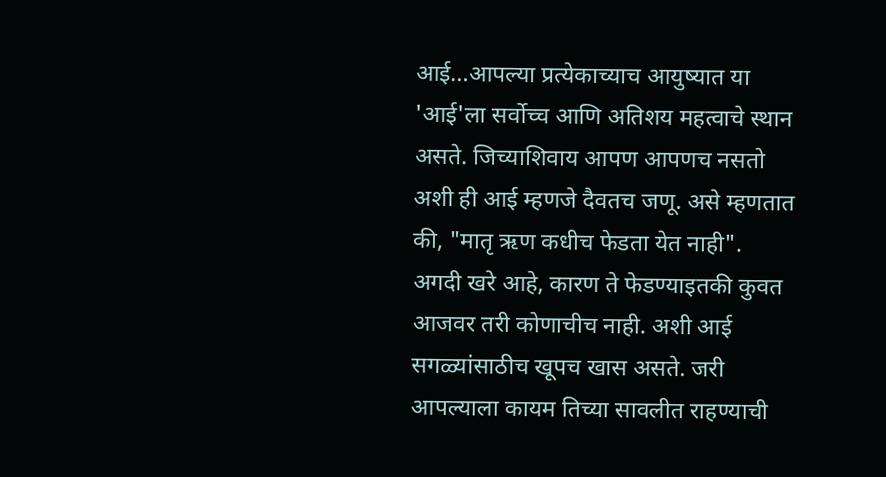आई…आपल्या प्रत्येकाच्याच आयुष्यात या 'आई'ला सर्वोच्च आणि अतिशय महत्वाचे स्थान असते. जिच्याशिवाय आपण आपणच नसतो अशी ही आई म्हणजे दैवतच जणू. असे म्हणतात की, "मातृ ऋण कधीच फेडता येत नाही". अगदी खरे आहे, कारण ते फेडण्याइतकी कुवत आजवर तरी कोणाचीच नाही. अशी आई सगळ्यांसाठीच खूपच खास असते. जरी आपल्याला कायम तिच्या सावलीत राहण्याची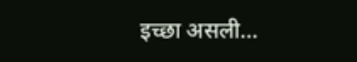इच्छा असली…